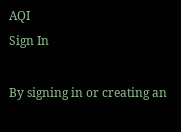AQI
Sign In

By signing in or creating an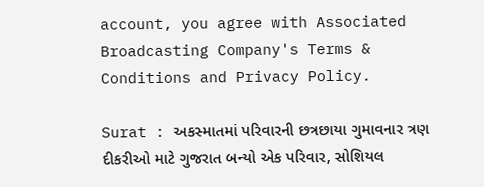account, you agree with Associated Broadcasting Company's Terms & Conditions and Privacy Policy.

Surat : અકસ્માતમાં પરિવારની છત્રછાયા ગુમાવનાર ત્રણ દીકરીઓ માટે ગુજરાત બન્યો એક પરિવાર, સોશિયલ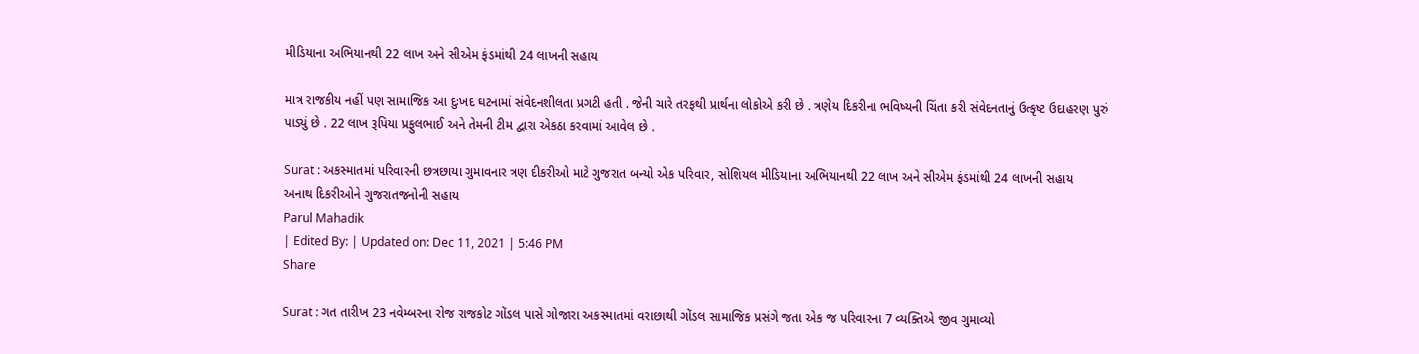મીડિયાના અભિયાનથી 22 લાખ અને સીએમ ફંડમાંથી 24 લાખની સહાય

માત્ર રાજકીય નહીં પણ સામાજિક આ દુઃખદ ઘટનામાં સંવેદનશીલતા પ્રગટી હતી . જેની ચારે તરફથી પ્રાર્થના લોકોએ કરી છે . ત્રણેય દિકરીના ભવિષ્યની ચિંતા કરી સંવેદનતાનું ઉત્કૃષ્ટ ઉદાહરણ પુરું પાડ્યું છે . 22 લાખ રૂપિયા પ્રફુલભાઈ અને તેમની ટીમ દ્વારા એકઠા કરવામાં આવેલ છે .

Surat : અકસ્માતમાં પરિવારની છત્રછાયા ગુમાવનાર ત્રણ દીકરીઓ માટે ગુજરાત બન્યો એક પરિવાર, સોશિયલ મીડિયાના અભિયાનથી 22 લાખ અને સીએમ ફંડમાંથી 24 લાખની સહાય
અનાથ દિકરીઓને ગુજરાતજનોની સહાય
Parul Mahadik
| Edited By: | Updated on: Dec 11, 2021 | 5:46 PM
Share

Surat : ગત તારીખ 23 નવેમ્બરના રોજ રાજકોટ ગોંડલ પાસે ગોજારા અકસ્માતમાં વરાછાથી ગોંડલ સામાજિક પ્રસંગે જતા એક જ પરિવારના 7 વ્યક્તિએ જીવ ગુમાવ્યો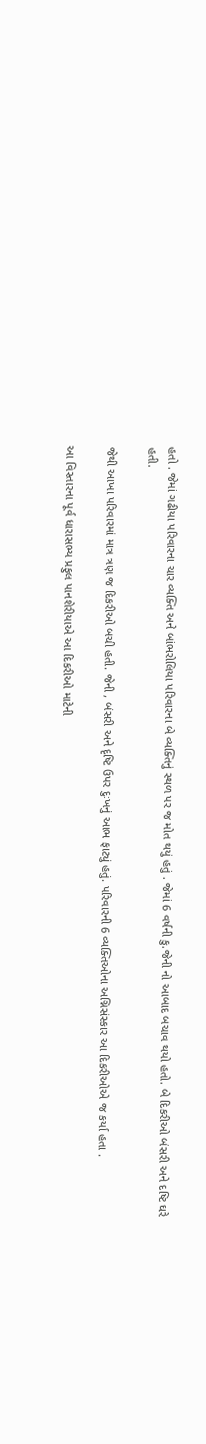હતો . જેમાં ગઢીયા પરિવારના ચાર વ્યક્તિ અને બાંભરોલિયા પરિવારના બે વ્યક્તિનું સ્થળ પર જ મોત થયું હતું . જેમાં 6 વર્ષની કુ.જેની નો આબાદ બચાવ થયો હતો. બે દિકરીઓ બંસરી અને દષ્ટિ ઘરે હતી.

જેથી આખા પરિવારમાં માત્ર ત્રણ જ દિકરીઓ બચી હતી. જેની , બંસરી અને દૃષ્ટિ ઉપર દુઃખનું આભ ફાટ્યું હતું. પરિવારની 6 વ્યક્તિઓના અગ્નિસંસ્કાર આ દિકરીઓએ જ કર્યા હતા .

આ વિસ્તારના પૂર્વ ધારાસભ્ય પ્રફુલ પાનશેરીયાએ આ દિકરીઓ માટેની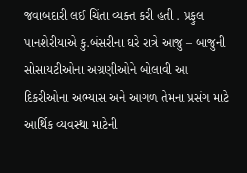જવાબદારી લઈ ચિંતા વ્યક્ત કરી હતી . પ્રફુલ પાનશેરીયાએ કુ.બંસરીના ઘરે રાત્રે આજુ – બાજુની સોસાયટીઓના અગ્રણીઓને બોલાવી આ દિકરીઓના અભ્યાસ અને આગળ તેમના પ્રસંગ માટે આર્થિક વ્યવસ્થા માટેની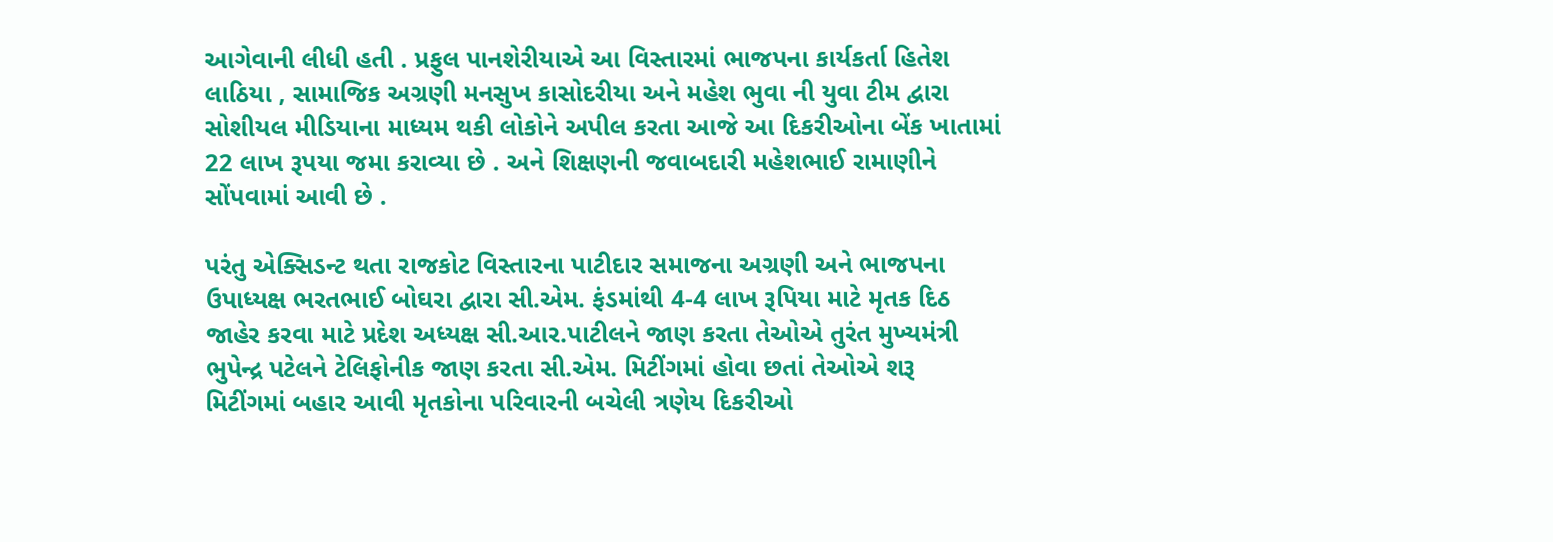આગેવાની લીધી હતી . પ્રફુલ પાનશેરીયાએ આ વિસ્તારમાં ભાજપના કાર્યકર્તા હિતેશ લાઠિયા , સામાજિક અગ્રણી મનસુખ કાસોદરીયા અને મહેશ ભુવા ની યુવા ટીમ દ્વારા સોશીયલ મીડિયાના માધ્યમ થકી લોકોને અપીલ કરતા આજે આ દિકરીઓના બેંક ખાતામાં 22 લાખ રૂપયા જમા કરાવ્યા છે . અને શિક્ષણની જવાબદારી મહેશભાઈ રામાણીને સોંપવામાં આવી છે .

પરંતુ એક્સિડન્ટ થતા રાજકોટ વિસ્તારના પાટીદાર સમાજના અગ્રણી અને ભાજપના ઉપાધ્યક્ષ ભરતભાઈ બોઘરા દ્વારા સી.એમ. ફંડમાંથી 4-4 લાખ રૂપિયા માટે મૃતક દિઠ જાહેર કરવા માટે પ્રદેશ અધ્યક્ષ સી.આર.પાટીલને જાણ કરતા તેઓએ તુરંત મુખ્યમંત્રી ભુપેન્દ્ર પટેલને ટેલિફોનીક જાણ કરતા સી.એમ. મિટીંગમાં હોવા છતાં તેઓએ શરૂ મિટીંગમાં બહાર આવી મૃતકોના પરિવારની બચેલી ત્રણેય દિકરીઓ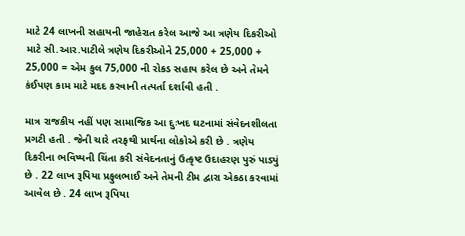માટે 24 લાખની સહાયની જાહેરાત કરેલ આજે આ ત્રણેય દિકરીઓ માટે સી.આર.પાટીલે ત્રણેય દિકરીઓને 25,000 + 25,000 + 25,000 = એમ કુલ 75,000 ની રોકડ સહાય કરેલ છે અને તેમને કંઈપણ કામ માટે મદદ કરવાની તત્પર્તા દર્શાવી હતી .

માત્ર રાજકીય નહીં પણ સામાજિક આ દુઃખદ ઘટનામાં સંવેદનશીલતા પ્રગટી હતી . જેની ચારે તરફથી પ્રાર્થના લોકોએ કરી છે . ત્રણેય દિકરીના ભવિષ્યની ચિંતા કરી સંવેદનતાનું ઉત્કૃષ્ટ ઉદાહરણ પુરું પાડ્યું છે . 22 લાખ રૂપિયા પ્રફુલભાઈ અને તેમની ટીમ દ્વારા એકઠા કરવામાં આવેલ છે . 24 લાખ રૂપિયા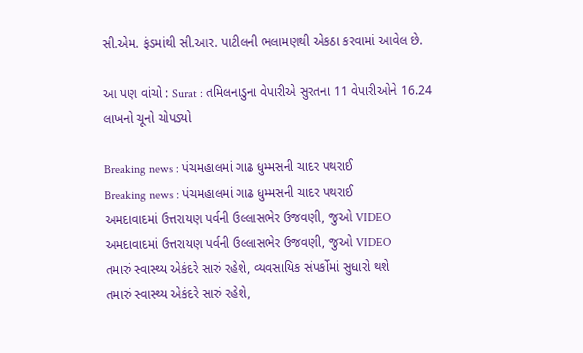સી.એમ. ફંડમાંથી સી.આર. પાટીલની ભલામણથી એકઠા કરવામાં આવેલ છે.

આ પણ વાંચો : Surat : તમિલનાડુના વેપારીએ સુરતના 11 વેપારીઓને 16.24 લાખનો ચૂનો ચોપડ્યો

Breaking news : પંચમહાલમાં ગાઢ ધુમ્મસની ચાદર પથરાઈ
Breaking news : પંચમહાલમાં ગાઢ ધુમ્મસની ચાદર પથરાઈ
અમદાવાદમાં ઉત્તરાયણ પર્વની ઉલ્લાસભેર ઉજવણી, જુઓ VIDEO
અમદાવાદમાં ઉત્તરાયણ પર્વની ઉલ્લાસભેર ઉજવણી, જુઓ VIDEO
તમારું સ્વાસ્થ્ય એકંદરે સારું રહેશે, વ્યવસાયિક સંપર્કોમાં સુધારો થશે
તમારું સ્વાસ્થ્ય એકંદરે સારું રહેશે,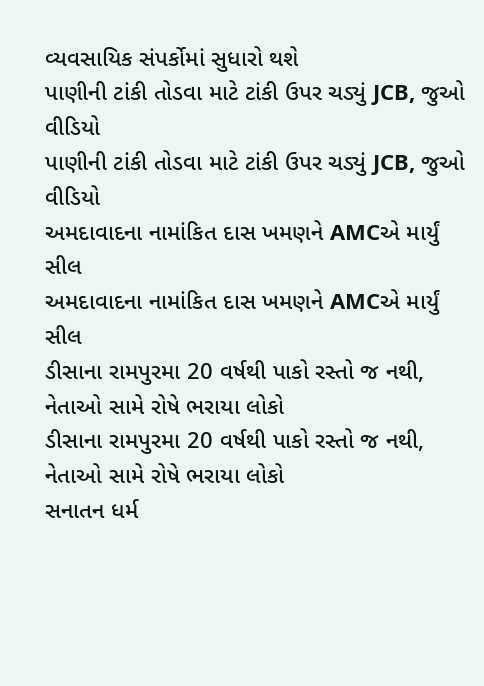વ્યવસાયિક સંપર્કોમાં સુધારો થશે
પાણીની ટાંકી તોડવા માટે ટાંકી ઉપર ચડ્યું JCB, જુઓ વીડિયો
પાણીની ટાંકી તોડવા માટે ટાંકી ઉપર ચડ્યું JCB, જુઓ વીડિયો
અમદાવાદના નામાંકિત દાસ ખમણને AMCએ માર્યું સીલ
અમદાવાદના નામાંકિત દાસ ખમણને AMCએ માર્યું સીલ
ડીસાના રામપુરમા 20 વર્ષથી પાકો રસ્તો જ નથી, નેતાઓ સામે રોષે ભરાયા લોકો
ડીસાના રામપુરમા 20 વર્ષથી પાકો રસ્તો જ નથી, નેતાઓ સામે રોષે ભરાયા લોકો
સનાતન ધર્મ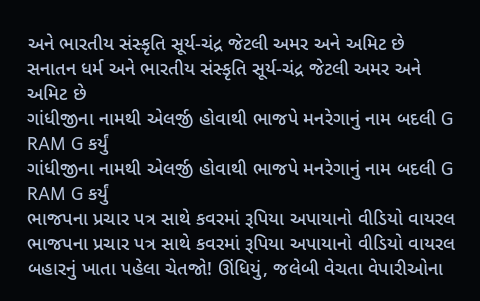અને ભારતીય સંસ્કૃતિ સૂર્ય-ચંદ્ર જેટલી અમર અને અમિટ છે
સનાતન ધર્મ અને ભારતીય સંસ્કૃતિ સૂર્ય-ચંદ્ર જેટલી અમર અને અમિટ છે
ગાંધીજીના નામથી એલર્જી હોવાથી ભાજપે મનરેગાનું નામ બદલી G RAM G કર્યું
ગાંધીજીના નામથી એલર્જી હોવાથી ભાજપે મનરેગાનું નામ બદલી G RAM G કર્યું
ભાજપના પ્રચાર પત્ર સાથે કવરમાં રૂપિયા અપાયાનો વીડિયો વાયરલ
ભાજપના પ્રચાર પત્ર સાથે કવરમાં રૂપિયા અપાયાનો વીડિયો વાયરલ
બહારનું ખાતા પહેલા ચેતજો! ઊંધિયું, જલેબી વેચતા વેપારીઓના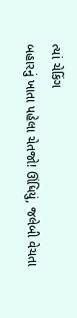ત્યાં ચેકિંગ
બહારનું ખાતા પહેલા ચેતજો! ઊંધિયું, જલેબી વેચતા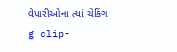વેપારીઓના ત્યાં ચેકિંગ
g clip-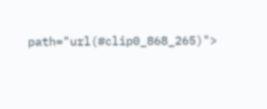path="url(#clip0_868_265)">